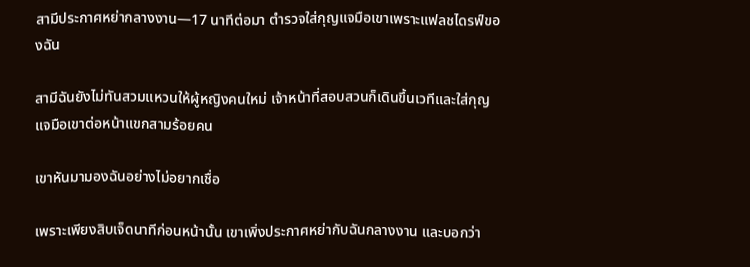สามีประกาศหย่ากลางงาน—17 นาทีต่อมา ตำรวจใส่กุญแจมือเขาเพราะแฟลชไดรฟ์ของฉัน

สามีฉันยังไม่ทันสวมแหวนให้ผู้หญิงคนใหม่ เจ้าหน้าที่สอบสวนก็เดินขึ้นเวทีและใส่กุญแจมือเขาต่อหน้าแขกสามร้อยคน

เขาหันมามองฉันอย่างไม่อยากเชื่อ

เพราะเพียงสิบเจ็ดนาทีก่อนหน้านั้น เขาเพิ่งประกาศหย่ากับฉันกลางงาน และบอกว่า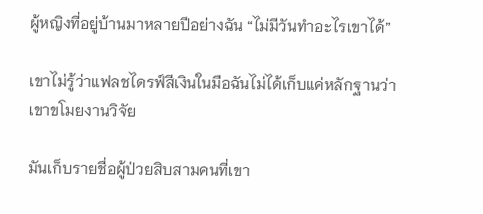ผู้หญิงที่อยู่บ้านมาหลายปีอย่างฉัน “ไม่มีวันทำอะไรเขาได้”

เขาไม่รู้ว่าแฟลชไดรฟ์สีเงินในมือฉันไม่ได้เก็บแค่หลักฐานว่าเขาขโมยงานวิจัย

มันเก็บรายชื่อผู้ป่วยสิบสามคนที่เขา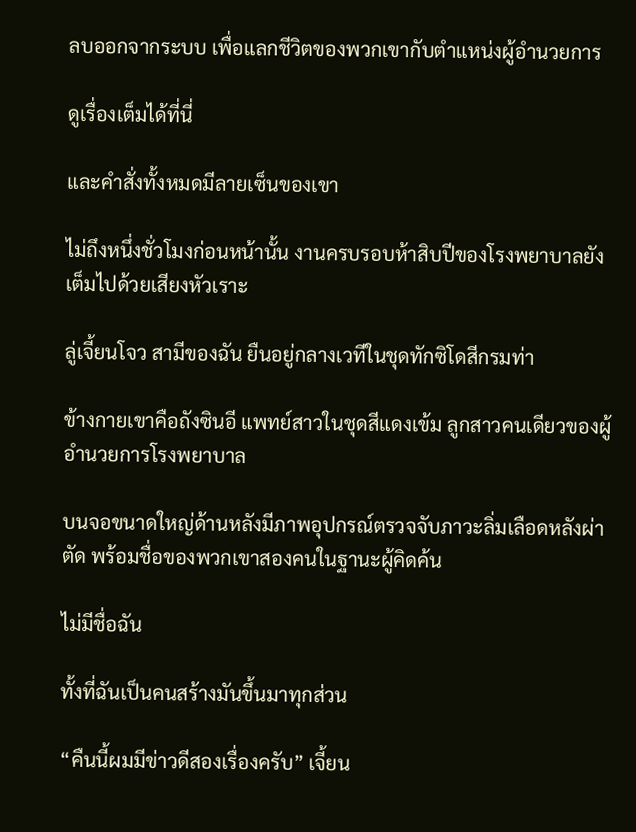ลบออกจากระบบ เพื่อแลกชีวิตของพวกเขากับตำแหน่งผู้อำนวยการ

ดูเรื่องเต็มได้ที่นี่

และคำสั่งทั้งหมดมีลายเซ็นของเขา

ไม่ถึงหนึ่งชั่วโมงก่อนหน้านั้น งานครบรอบห้าสิบปีของโรงพยาบาลยังเต็มไปด้วยเสียงหัวเราะ

ลู่เจี้ยนโจว สามีของฉัน ยืนอยู่กลางเวทีในชุดทักซิโดสีกรมท่า

ข้างกายเขาคือถังซินอี แพทย์สาวในชุดสีแดงเข้ม ลูกสาวคนเดียวของผู้อำนวยการโรงพยาบาล

บนจอขนาดใหญ่ด้านหลังมีภาพอุปกรณ์ตรวจจับภาวะลิ่มเลือดหลังผ่าตัด พร้อมชื่อของพวกเขาสองคนในฐานะผู้คิดค้น

ไม่มีชื่อฉัน

ทั้งที่ฉันเป็นคนสร้างมันขึ้นมาทุกส่วน

“คืนนี้ผมมีข่าวดีสองเรื่องครับ” เจี้ยน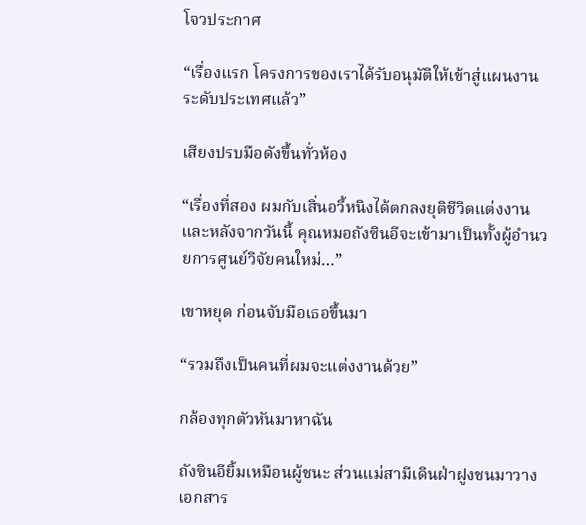โจวประกาศ

“เรื่องแรก โครงการของเราได้รับอนุมัติให้เข้าสู่แผนงานระดับประเทศแล้ว”

เสียงปรบมือดังขึ้นทั่วห้อง

“เรื่องที่สอง ผมกับเสิ่นอวี้หนิงได้ตกลงยุติชีวิตแต่งงาน และหลังจากวันนี้ คุณหมอถังซินอีจะเข้ามาเป็นทั้งผู้อำนวยการศูนย์วิจัยคนใหม่…”

เขาหยุด ก่อนจับมือเธอขึ้นมา

“รวมถึงเป็นคนที่ผมจะแต่งงานด้วย”

กล้องทุกตัวหันมาหาฉัน

ถังซินอียิ้มเหมือนผู้ชนะ ส่วนแม่สามีเดินฝ่าฝูงชนมาวางเอกสาร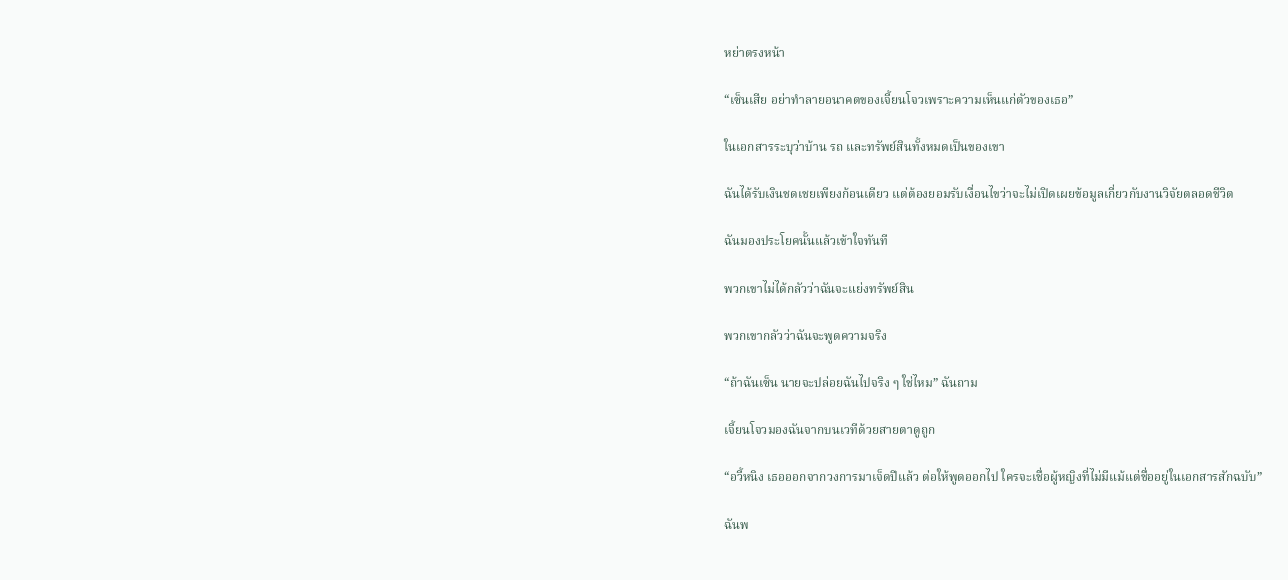หย่าตรงหน้า

“เซ็นเสีย อย่าทำลายอนาคตของเจี้ยนโจวเพราะความเห็นแก่ตัวของเธอ”

ในเอกสารระบุว่าบ้าน รถ และทรัพย์สินทั้งหมดเป็นของเขา

ฉันได้รับเงินชดเชยเพียงก้อนเดียว แต่ต้องยอมรับเงื่อนไขว่าจะไม่เปิดเผยข้อมูลเกี่ยวกับงานวิจัยตลอดชีวิต

ฉันมองประโยคนั้นแล้วเข้าใจทันที

พวกเขาไม่ได้กลัวว่าฉันจะแย่งทรัพย์สิน

พวกเขากลัวว่าฉันจะพูดความจริง

“ถ้าฉันเซ็น นายจะปล่อยฉันไปจริง ๆ ใช่ไหม” ฉันถาม

เจี้ยนโจวมองฉันจากบนเวทีด้วยสายตาดูถูก

“อวี้หนิง เธอออกจากวงการมาเจ็ดปีแล้ว ต่อให้พูดออกไป ใครจะเชื่อผู้หญิงที่ไม่มีแม้แต่ชื่ออยู่ในเอกสารสักฉบับ”

ฉันพ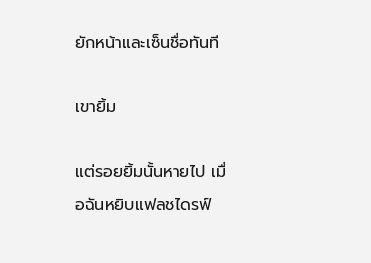ยักหน้าและเซ็นชื่อทันที

เขายิ้ม

แต่รอยยิ้มนั้นหายไป เมื่อฉันหยิบแฟลชไดรฟ์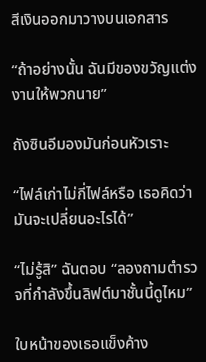สีเงินออกมาวางบนเอกสาร

“ถ้าอย่างนั้น ฉันมีของขวัญแต่งงานให้พวกนาย”

ถังซินอีมองมันก่อนหัวเราะ

“ไฟล์เก่าไม่กี่ไฟล์หรือ เธอคิดว่ามันจะเปลี่ยนอะไรได้”

“ไม่รู้สิ” ฉันตอบ “ลองถามตำรวจที่กำลังขึ้นลิฟต์มาชั้นนี้ดูไหม”

ใบหน้าของเธอแข็งค้าง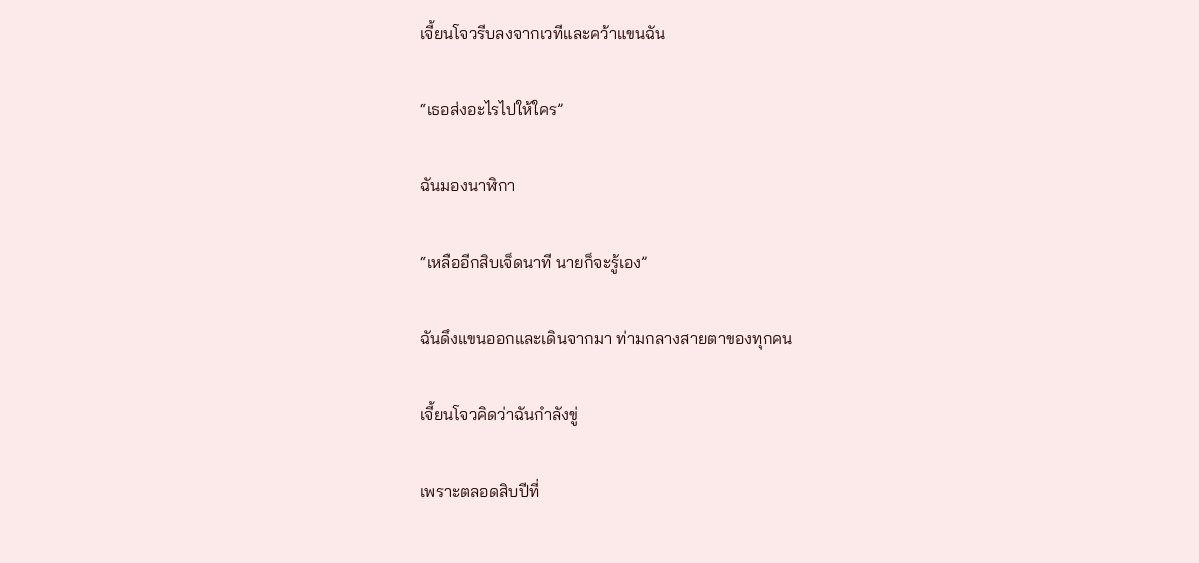เจี้ยนโจวรีบลงจากเวทีและคว้าแขนฉัน

“เธอส่งอะไรไปให้ใคร”

ฉันมองนาฬิกา

“เหลืออีกสิบเจ็ดนาที นายก็จะรู้เอง”

ฉันดึงแขนออกและเดินจากมา ท่ามกลางสายตาของทุกคน

เจี้ยนโจวคิดว่าฉันกำลังขู่

เพราะตลอดสิบปีที่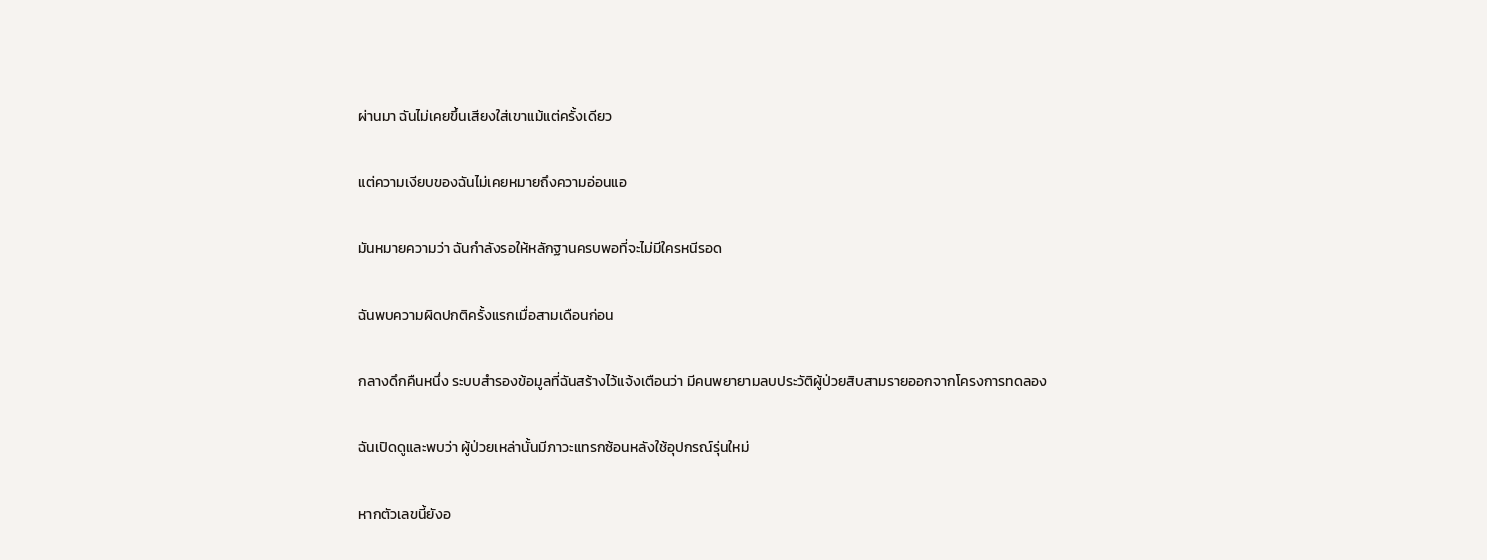ผ่านมา ฉันไม่เคยขึ้นเสียงใส่เขาแม้แต่ครั้งเดียว

แต่ความเงียบของฉันไม่เคยหมายถึงความอ่อนแอ

มันหมายความว่า ฉันกำลังรอให้หลักฐานครบพอที่จะไม่มีใครหนีรอด

ฉันพบความผิดปกติครั้งแรกเมื่อสามเดือนก่อน

กลางดึกคืนหนึ่ง ระบบสำรองข้อมูลที่ฉันสร้างไว้แจ้งเตือนว่า มีคนพยายามลบประวัติผู้ป่วยสิบสามรายออกจากโครงการทดลอง

ฉันเปิดดูและพบว่า ผู้ป่วยเหล่านั้นมีภาวะแทรกซ้อนหลังใช้อุปกรณ์รุ่นใหม่

หากตัวเลขนี้ยังอ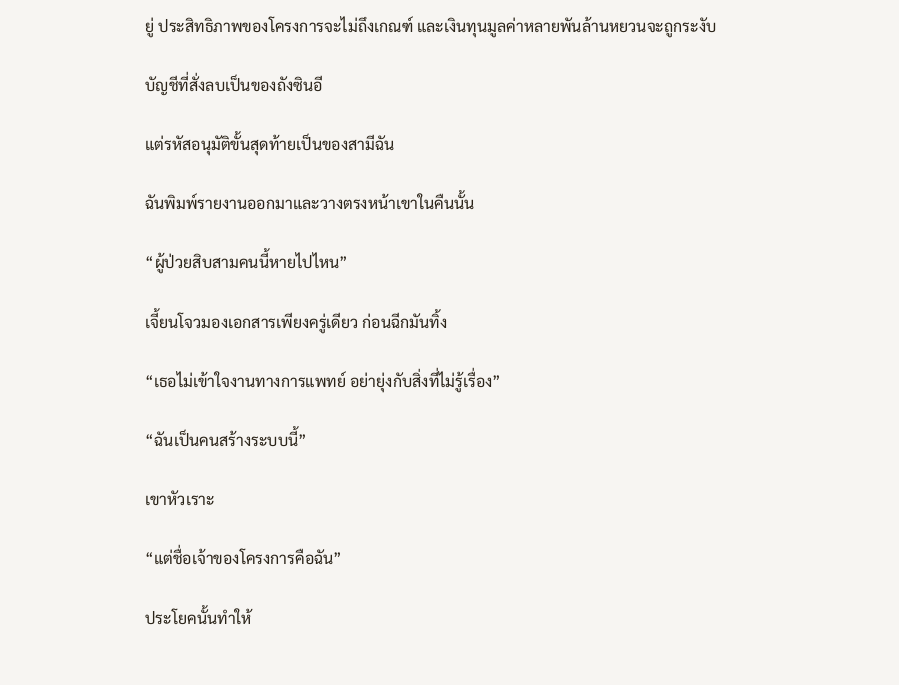ยู่ ประสิทธิภาพของโครงการจะไม่ถึงเกณฑ์ และเงินทุนมูลค่าหลายพันล้านหยวนจะถูกระงับ

บัญชีที่สั่งลบเป็นของถังซินอี

แต่รหัสอนุมัติขั้นสุดท้ายเป็นของสามีฉัน

ฉันพิมพ์รายงานออกมาและวางตรงหน้าเขาในคืนนั้น

“ผู้ป่วยสิบสามคนนี้หายไปไหน”

เจี้ยนโจวมองเอกสารเพียงครู่เดียว ก่อนฉีกมันทิ้ง

“เธอไม่เข้าใจงานทางการแพทย์ อย่ายุ่งกับสิ่งที่ไม่รู้เรื่อง”

“ฉันเป็นคนสร้างระบบนี้”

เขาหัวเราะ

“แต่ชื่อเจ้าของโครงการคือฉัน”

ประโยคนั้นทำให้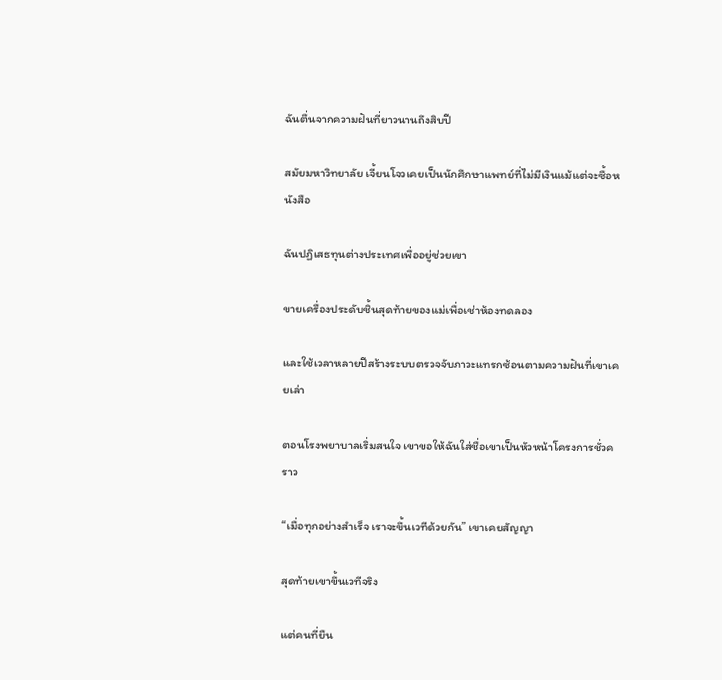ฉันตื่นจากความฝันที่ยาวนานถึงสิบปี

สมัยมหาวิทยาลัย เจี้ยนโจวเคยเป็นนักศึกษาแพทย์ที่ไม่มีเงินแม้แต่จะซื้อหนังสือ

ฉันปฏิเสธทุนต่างประเทศเพื่ออยู่ช่วยเขา

ขายเครื่องประดับชิ้นสุดท้ายของแม่เพื่อเช่าห้องทดลอง

และใช้เวลาหลายปีสร้างระบบตรวจจับภาวะแทรกซ้อนตามความฝันที่เขาเคยเล่า

ตอนโรงพยาบาลเริ่มสนใจ เขาขอให้ฉันใส่ชื่อเขาเป็นหัวหน้าโครงการชั่วคราว

“เมื่อทุกอย่างสำเร็จ เราจะขึ้นเวทีด้วยกัน” เขาเคยสัญญา

สุดท้ายเขาขึ้นเวทีจริง

แต่คนที่ยืน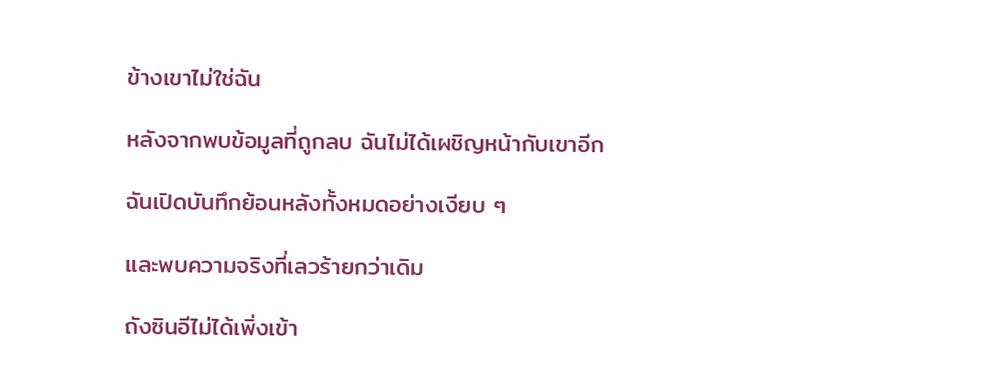ข้างเขาไม่ใช่ฉัน

หลังจากพบข้อมูลที่ถูกลบ ฉันไม่ได้เผชิญหน้ากับเขาอีก

ฉันเปิดบันทึกย้อนหลังทั้งหมดอย่างเงียบ ๆ

และพบความจริงที่เลวร้ายกว่าเดิม

ถังซินอีไม่ได้เพิ่งเข้า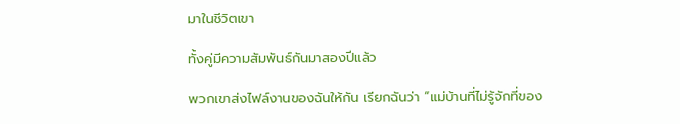มาในชีวิตเขา

ทั้งคู่มีความสัมพันธ์กันมาสองปีแล้ว

พวกเขาส่งไฟล์งานของฉันให้กัน เรียกฉันว่า “แม่บ้านที่ไม่รู้จักที่ของ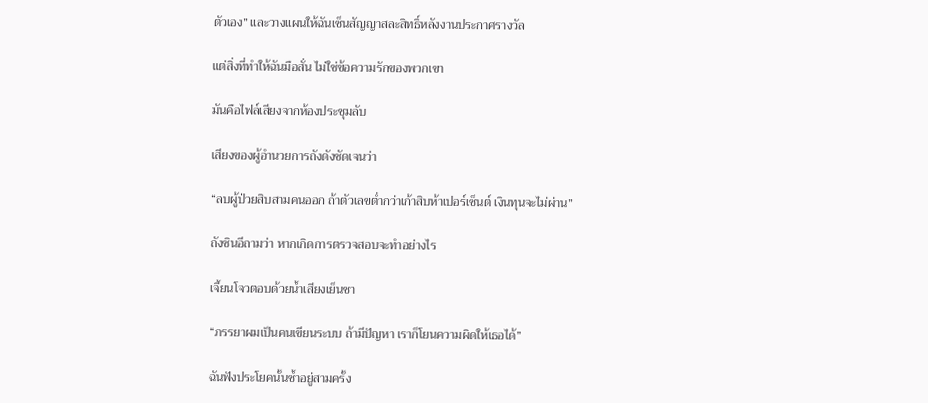ตัวเอง” และวางแผนให้ฉันเซ็นสัญญาสละสิทธิ์หลังงานประกาศรางวัล

แต่สิ่งที่ทำให้ฉันมือสั่น ไม่ใช่ข้อความรักของพวกเขา

มันคือไฟล์เสียงจากห้องประชุมลับ

เสียงของผู้อำนวยการถังดังชัดเจนว่า

“ลบผู้ป่วยสิบสามคนออก ถ้าตัวเลขต่ำกว่าเก้าสิบห้าเปอร์เซ็นต์ เงินทุนจะไม่ผ่าน”

ถังซินอีถามว่า หากเกิดการตรวจสอบจะทำอย่างไร

เจี้ยนโจวตอบด้วยน้ำเสียงเย็นชา

“ภรรยาผมเป็นคนเขียนระบบ ถ้ามีปัญหา เราก็โยนความผิดให้เธอได้”

ฉันฟังประโยคนั้นซ้ำอยู่สามครั้ง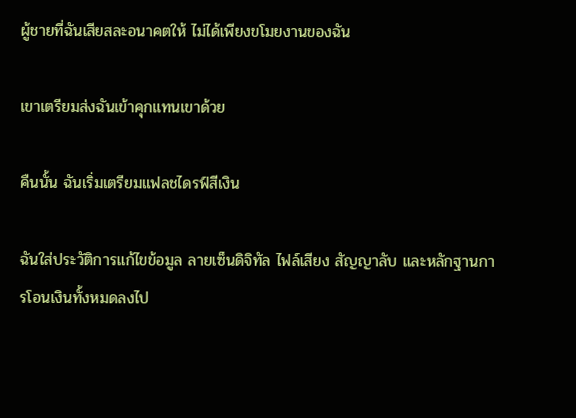ผู้ชายที่ฉันเสียสละอนาคตให้ ไม่ได้เพียงขโมยงานของฉัน

เขาเตรียมส่งฉันเข้าคุกแทนเขาด้วย

คืนนั้น ฉันเริ่มเตรียมแฟลชไดรฟ์สีเงิน

ฉันใส่ประวัติการแก้ไขข้อมูล ลายเซ็นดิจิทัล ไฟล์เสียง สัญญาลับ และหลักฐานการโอนเงินทั้งหมดลงไป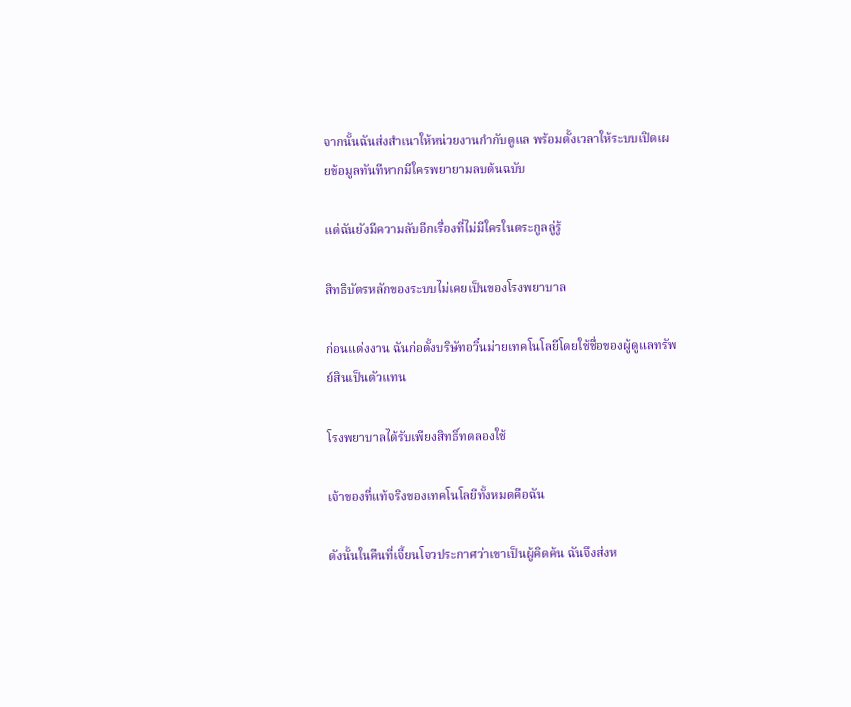จากนั้นฉันส่งสำเนาให้หน่วยงานกำกับดูแล พร้อมตั้งเวลาให้ระบบเปิดเผยข้อมูลทันทีหากมีใครพยายามลบต้นฉบับ

แต่ฉันยังมีความลับอีกเรื่องที่ไม่มีใครในตระกูลลู่รู้

สิทธิบัตรหลักของระบบไม่เคยเป็นของโรงพยาบาล

ก่อนแต่งงาน ฉันก่อตั้งบริษัทอวิ๋นม่ายเทคโนโลยีโดยใช้ชื่อของผู้ดูแลทรัพย์สินเป็นตัวแทน

โรงพยาบาลได้รับเพียงสิทธิ์ทดลองใช้

เจ้าของที่แท้จริงของเทคโนโลยีทั้งหมดคือฉัน

ดังนั้นในคืนที่เจี้ยนโจวประกาศว่าเขาเป็นผู้คิดค้น ฉันจึงส่งห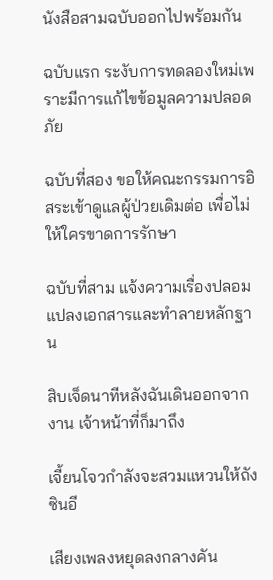นังสือสามฉบับออกไปพร้อมกัน

ฉบับแรก ระงับการทดลองใหม่เพราะมีการแก้ไขข้อมูลความปลอดภัย

ฉบับที่สอง ขอให้คณะกรรมการอิสระเข้าดูแลผู้ป่วยเดิมต่อ เพื่อไม่ให้ใครขาดการรักษา

ฉบับที่สาม แจ้งความเรื่องปลอมแปลงเอกสารและทำลายหลักฐาน

สิบเจ็ดนาทีหลังฉันเดินออกจากงาน เจ้าหน้าที่ก็มาถึง

เจี้ยนโจวกำลังจะสวมแหวนให้ถังซินอี

เสียงเพลงหยุดลงกลางคัน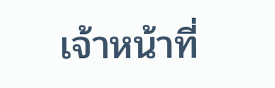เจ้าหน้าที่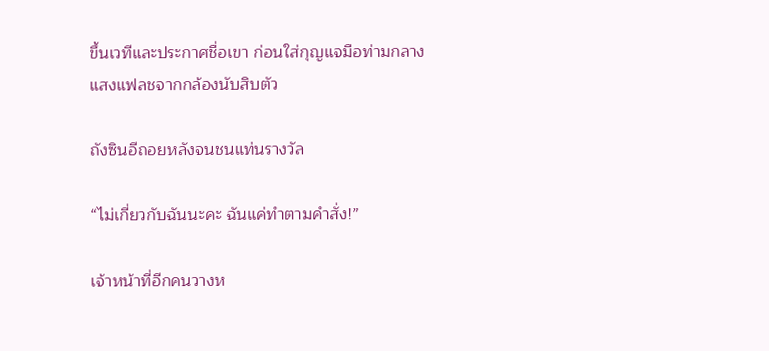ขึ้นเวทีและประกาศชื่อเขา ก่อนใส่กุญแจมือท่ามกลางแสงแฟลชจากกล้องนับสิบตัว

ถังซินอีถอยหลังจนชนแท่นรางวัล

“ไม่เกี่ยวกับฉันนะคะ ฉันแค่ทำตามคำสั่ง!”

เจ้าหน้าที่อีกคนวางห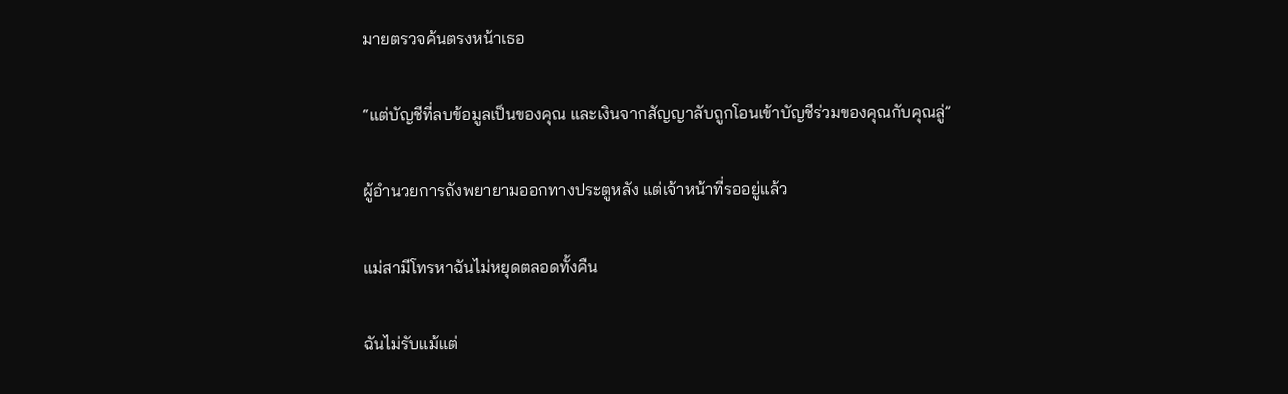มายตรวจค้นตรงหน้าเธอ

“แต่บัญชีที่ลบข้อมูลเป็นของคุณ และเงินจากสัญญาลับถูกโอนเข้าบัญชีร่วมของคุณกับคุณลู่”

ผู้อำนวยการถังพยายามออกทางประตูหลัง แต่เจ้าหน้าที่รออยู่แล้ว

แม่สามีโทรหาฉันไม่หยุดตลอดทั้งคืน

ฉันไม่รับแม้แต่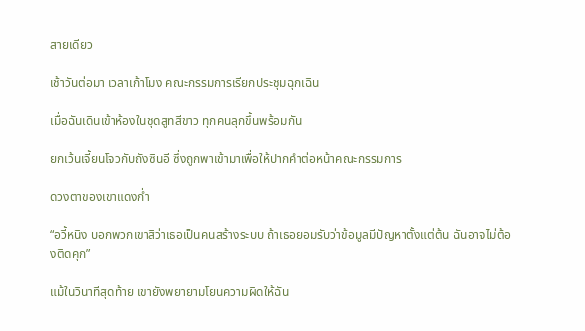สายเดียว

เช้าวันต่อมา เวลาเก้าโมง คณะกรรมการเรียกประชุมฉุกเฉิน

เมื่อฉันเดินเข้าห้องในชุดสูทสีขาว ทุกคนลุกขึ้นพร้อมกัน

ยกเว้นเจี้ยนโจวกับถังซินอี ซึ่งถูกพาเข้ามาเพื่อให้ปากคำต่อหน้าคณะกรรมการ

ดวงตาของเขาแดงก่ำ

“อวี้หนิง บอกพวกเขาสิว่าเธอเป็นคนสร้างระบบ ถ้าเธอยอมรับว่าข้อมูลมีปัญหาตั้งแต่ต้น ฉันอาจไม่ต้องติดคุก”

แม้ในวินาทีสุดท้าย เขายังพยายามโยนความผิดให้ฉัน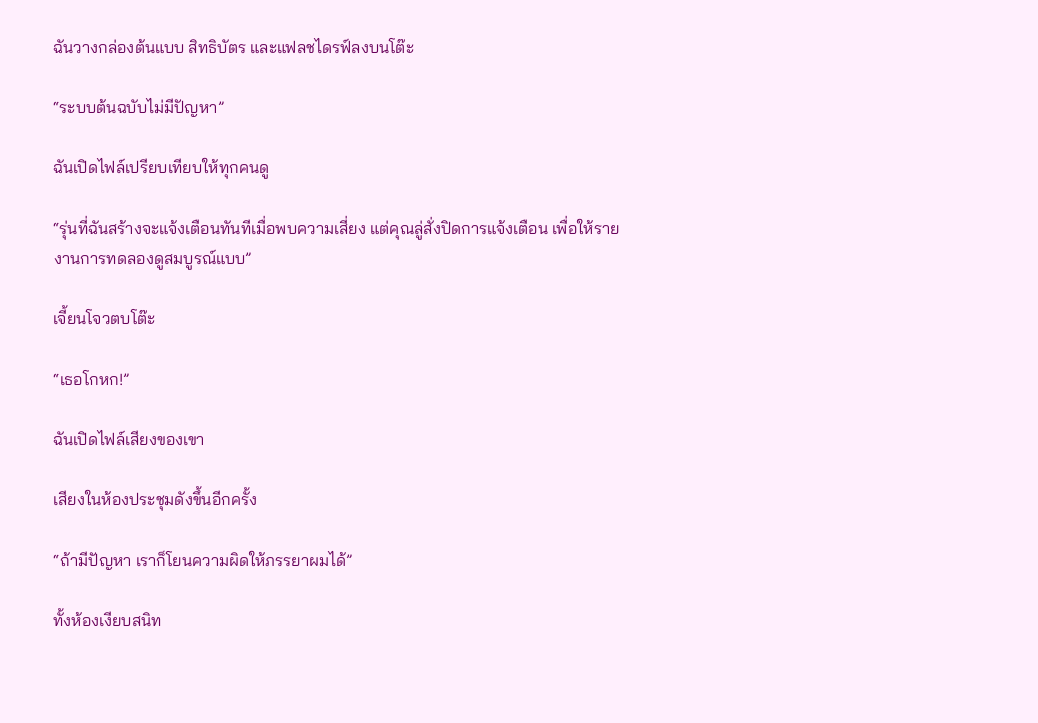ฉันวางกล่องต้นแบบ สิทธิบัตร และแฟลชไดรฟ์ลงบนโต๊ะ

“ระบบต้นฉบับไม่มีปัญหา”

ฉันเปิดไฟล์เปรียบเทียบให้ทุกคนดู

“รุ่นที่ฉันสร้างจะแจ้งเตือนทันทีเมื่อพบความเสี่ยง แต่คุณลู่สั่งปิดการแจ้งเตือน เพื่อให้รายงานการทดลองดูสมบูรณ์แบบ”

เจี้ยนโจวตบโต๊ะ

“เธอโกหก!”

ฉันเปิดไฟล์เสียงของเขา

เสียงในห้องประชุมดังขึ้นอีกครั้ง

“ถ้ามีปัญหา เราก็โยนความผิดให้ภรรยาผมได้”

ทั้งห้องเงียบสนิท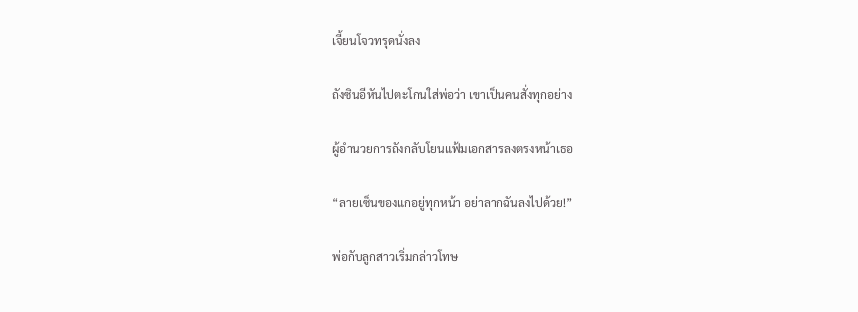เจี้ยนโจวทรุดนั่งลง

ถังซินอีหันไปตะโกนใส่พ่อว่า เขาเป็นคนสั่งทุกอย่าง

ผู้อำนวยการถังกลับโยนแฟ้มเอกสารลงตรงหน้าเธอ

“ลายเซ็นของแกอยู่ทุกหน้า อย่าลากฉันลงไปด้วย!”

พ่อกับลูกสาวเริ่มกล่าวโทษ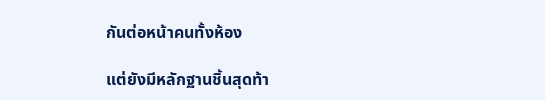กันต่อหน้าคนทั้งห้อง

แต่ยังมีหลักฐานชิ้นสุดท้า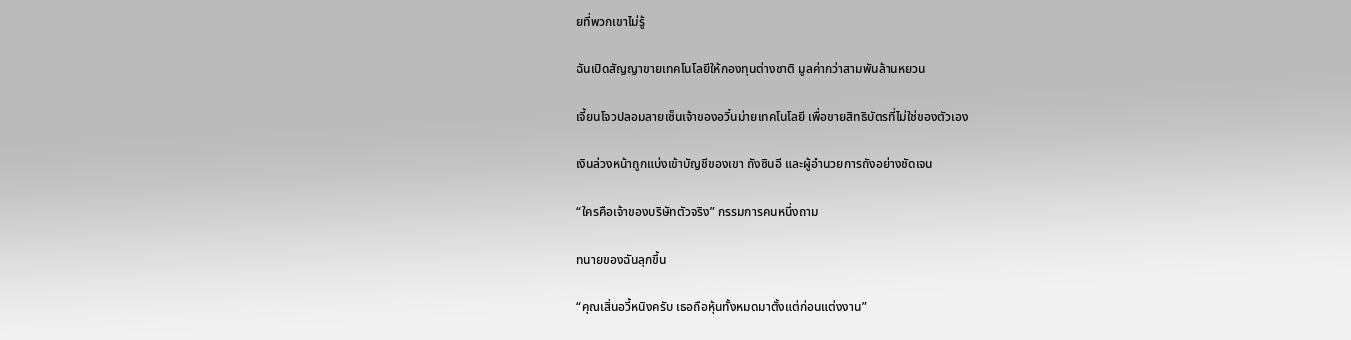ยที่พวกเขาไม่รู้

ฉันเปิดสัญญาขายเทคโนโลยีให้กองทุนต่างชาติ มูลค่ากว่าสามพันล้านหยวน

เจี้ยนโจวปลอมลายเซ็นเจ้าของอวิ๋นม่ายเทคโนโลยี เพื่อขายสิทธิบัตรที่ไม่ใช่ของตัวเอง

เงินล่วงหน้าถูกแบ่งเข้าบัญชีของเขา ถังซินอี และผู้อำนวยการถังอย่างชัดเจน

“ใครคือเจ้าของบริษัทตัวจริง” กรรมการคนหนึ่งถาม

ทนายของฉันลุกขึ้น

“คุณเสิ่นอวี้หนิงครับ เธอถือหุ้นทั้งหมดมาตั้งแต่ก่อนแต่งงาน”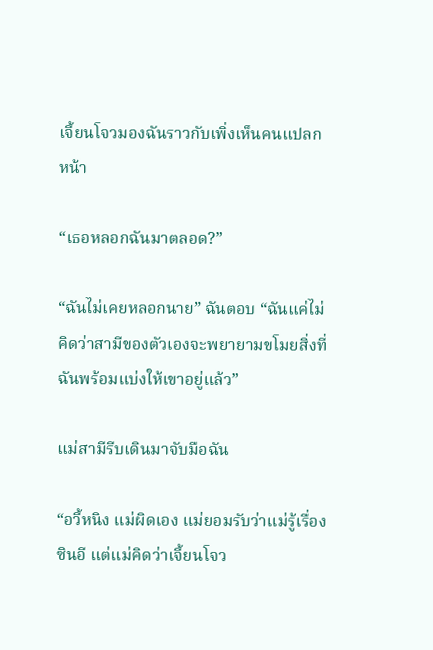เจี้ยนโจวมองฉันราวกับเพิ่งเห็นคนแปลกหน้า

“เธอหลอกฉันมาตลอด?”

“ฉันไม่เคยหลอกนาย” ฉันตอบ “ฉันแค่ไม่คิดว่าสามีของตัวเองจะพยายามขโมยสิ่งที่ฉันพร้อมแบ่งให้เขาอยู่แล้ว”

แม่สามีรีบเดินมาจับมือฉัน

“อวี้หนิง แม่ผิดเอง แม่ยอมรับว่าแม่รู้เรื่องซินอี แต่แม่คิดว่าเจี้ยนโจว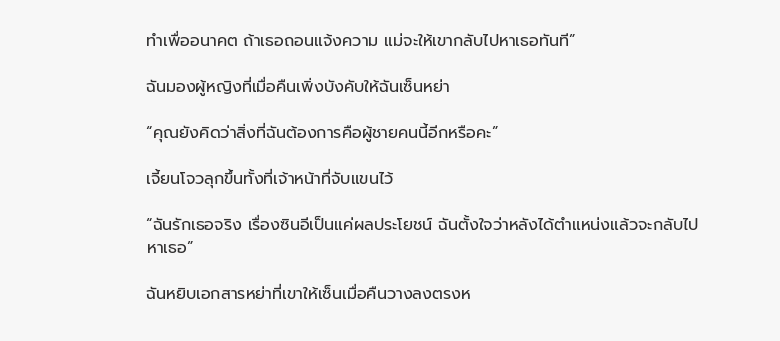ทำเพื่ออนาคต ถ้าเธอถอนแจ้งความ แม่จะให้เขากลับไปหาเธอทันที”

ฉันมองผู้หญิงที่เมื่อคืนเพิ่งบังคับให้ฉันเซ็นหย่า

“คุณยังคิดว่าสิ่งที่ฉันต้องการคือผู้ชายคนนี้อีกหรือคะ”

เจี้ยนโจวลุกขึ้นทั้งที่เจ้าหน้าที่จับแขนไว้

“ฉันรักเธอจริง เรื่องซินอีเป็นแค่ผลประโยชน์ ฉันตั้งใจว่าหลังได้ตำแหน่งแล้วจะกลับไปหาเธอ”

ฉันหยิบเอกสารหย่าที่เขาให้เซ็นเมื่อคืนวางลงตรงห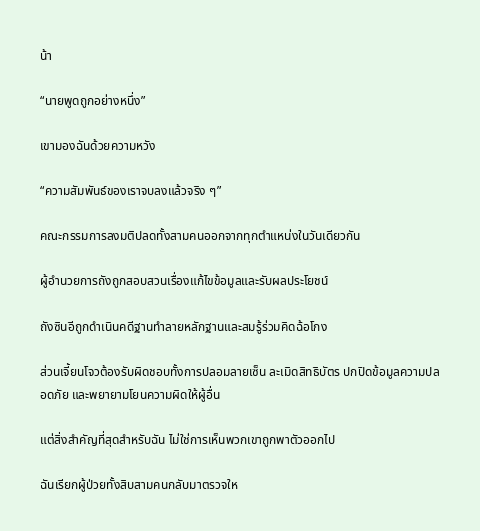น้า

“นายพูดถูกอย่างหนึ่ง”

เขามองฉันด้วยความหวัง

“ความสัมพันธ์ของเราจบลงแล้วจริง ๆ”

คณะกรรมการลงมติปลดทั้งสามคนออกจากทุกตำแหน่งในวันเดียวกัน

ผู้อำนวยการถังถูกสอบสวนเรื่องแก้ไขข้อมูลและรับผลประโยชน์

ถังซินอีถูกดำเนินคดีฐานทำลายหลักฐานและสมรู้ร่วมคิดฉ้อโกง

ส่วนเจี้ยนโจวต้องรับผิดชอบทั้งการปลอมลายเซ็น ละเมิดสิทธิบัตร ปกปิดข้อมูลความปลอดภัย และพยายามโยนความผิดให้ผู้อื่น

แต่สิ่งสำคัญที่สุดสำหรับฉัน ไม่ใช่การเห็นพวกเขาถูกพาตัวออกไป

ฉันเรียกผู้ป่วยทั้งสิบสามคนกลับมาตรวจให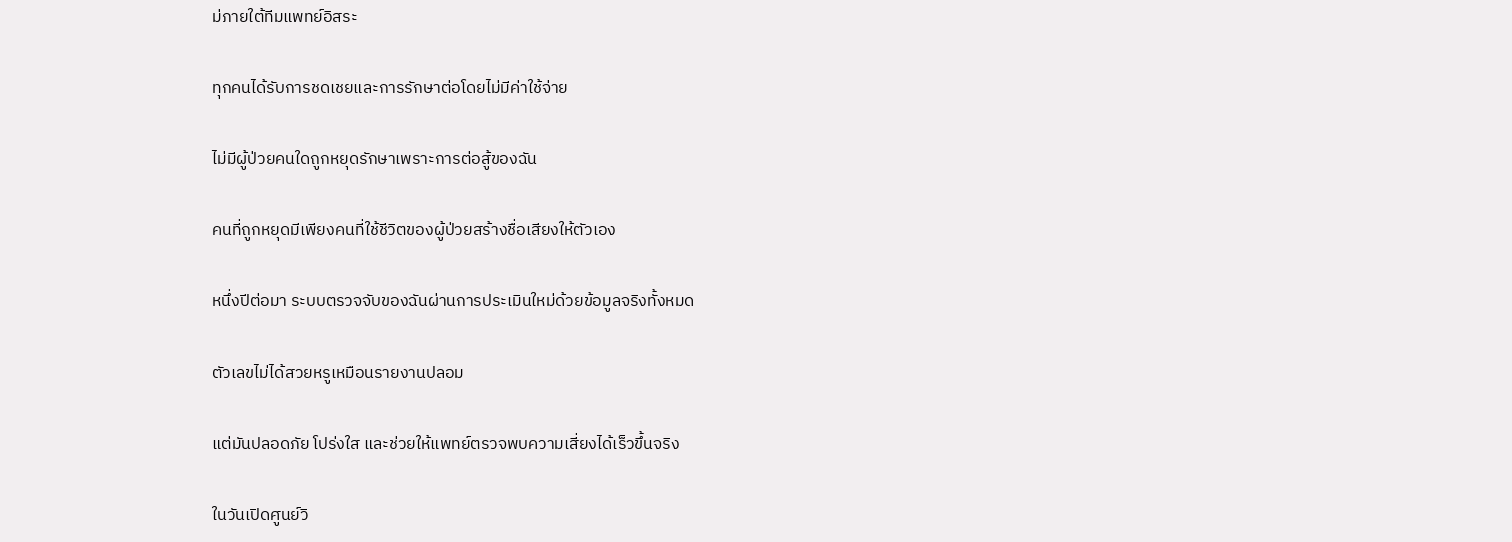ม่ภายใต้ทีมแพทย์อิสระ

ทุกคนได้รับการชดเชยและการรักษาต่อโดยไม่มีค่าใช้จ่าย

ไม่มีผู้ป่วยคนใดถูกหยุดรักษาเพราะการต่อสู้ของฉัน

คนที่ถูกหยุดมีเพียงคนที่ใช้ชีวิตของผู้ป่วยสร้างชื่อเสียงให้ตัวเอง

หนึ่งปีต่อมา ระบบตรวจจับของฉันผ่านการประเมินใหม่ด้วยข้อมูลจริงทั้งหมด

ตัวเลขไม่ได้สวยหรูเหมือนรายงานปลอม

แต่มันปลอดภัย โปร่งใส และช่วยให้แพทย์ตรวจพบความเสี่ยงได้เร็วขึ้นจริง

ในวันเปิดศูนย์วิ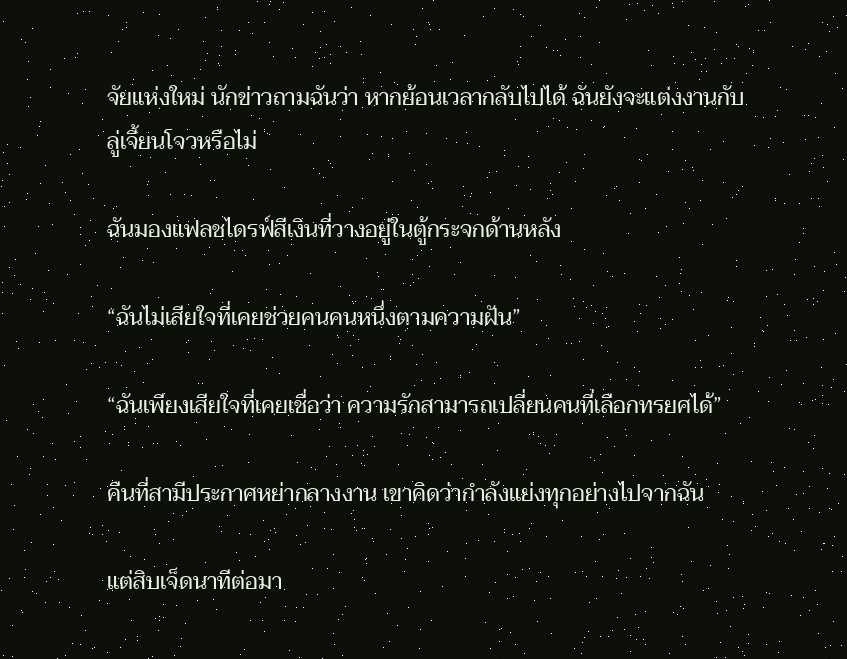จัยแห่งใหม่ นักข่าวถามฉันว่า หากย้อนเวลากลับไปได้ ฉันยังจะแต่งงานกับลู่เจี้ยนโจวหรือไม่

ฉันมองแฟลชไดรฟ์สีเงินที่วางอยู่ในตู้กระจกด้านหลัง

“ฉันไม่เสียใจที่เคยช่วยคนคนหนึ่งตามความฝัน”

“ฉันเพียงเสียใจที่เคยเชื่อว่า ความรักสามารถเปลี่ยนคนที่เลือกทรยศได้”

คืนที่สามีประกาศหย่ากลางงาน เขาคิดว่ากำลังแย่งทุกอย่างไปจากฉัน

แต่สิบเจ็ดนาทีต่อมา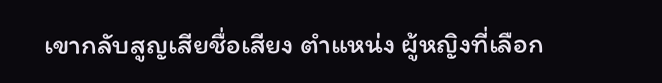เขากลับสูญเสียชื่อเสียง ตำแหน่ง ผู้หญิงที่เลือก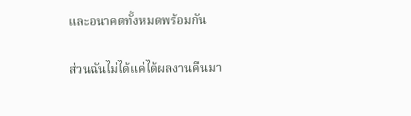และอนาคตทั้งหมดพร้อมกัน

ส่วนฉันไม่ได้แค่ได้ผลงานคืนมา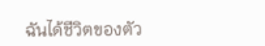ฉันได้ชีวิตของตัว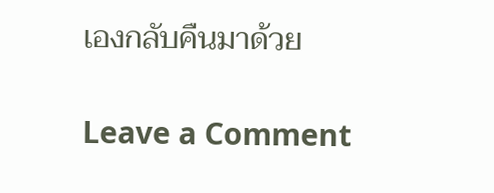เองกลับคืนมาด้วย

Leave a Comment